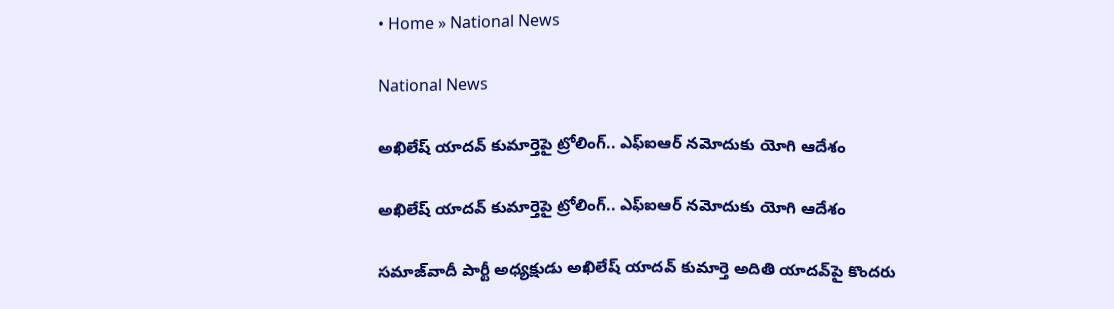• Home » National News

National News

అఖిలేష్ యాదవ్ కుమార్తెపై ట్రోలింగ్.. ఎఫ్ఐఆర్ నమోదుకు యోగి ఆదేశం

అఖిలేష్ యాదవ్ కుమార్తెపై ట్రోలింగ్.. ఎఫ్ఐఆర్ నమోదుకు యోగి ఆదేశం

సమాజ్‌వాదీ పార్టీ అధ్యక్షుడు అఖిలేష్ యాదవ్ కుమార్తె అదితి యాదవ్‌పై కొందరు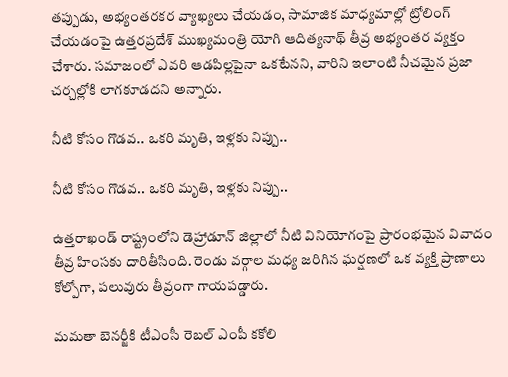తప్పుడు, అభ్యంతరకర వ్యాఖ్యలు చేయడం, సామాజిక మాధ్యమాల్లో ట్రోలింగ్ చేయడంపై ఉత్తరప్రదేశ్ ముఖ్యమంత్రి యోగి ఆదిత్యనాథ్ తీవ్ర అభ్యంతర వ్యక్తం చేశారు. సమాజంలో ఎవరి ఆడపిల్లపైనా ఒకటేనని, వారిని ఇలాంటి నీచమైన ప్రజా చర్చల్లోకి లాగకూడదని అన్నారు.

నీటి కోసం గొడవ.. ఒకరి మృతి, ఇళ్లకు నిప్పు..

నీటి కోసం గొడవ.. ఒకరి మృతి, ఇళ్లకు నిప్పు..

ఉత్తరాఖండ్ రాష్ట్రంలోని డెహ్రాడూన్ జిల్లాలో నీటి వినియోగంపై ప్రారంభమైన వివాదం తీవ్ర హింసకు దారితీసింది. రెండు వర్గాల మధ్య జరిగిన ఘర్షణలో ఒక వ్యక్తి ప్రాణాలు కోల్పోగా, పలువురు తీవ్రంగా గాయపడ్డారు.

మమతా బెనర్జీకి టీఎంసీ రెబల్ ఎంపీ కకోలి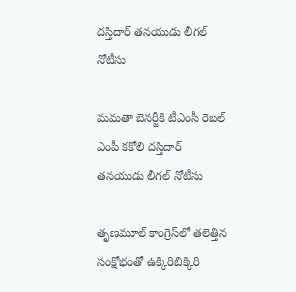దస్తిదార్ తనయుడు లీగల్ నోటీసు

మమతా బెనర్జీకి టీఎంసీ రెబల్ ఎంపీ కకోలి దస్తిదార్ తనయుడు లీగల్ నోటీసు

తృణమూల్ కాంగ్రెస్‌లో తలెత్తిన సంక్షోభంతో ఉక్కిరిబిక్కిరి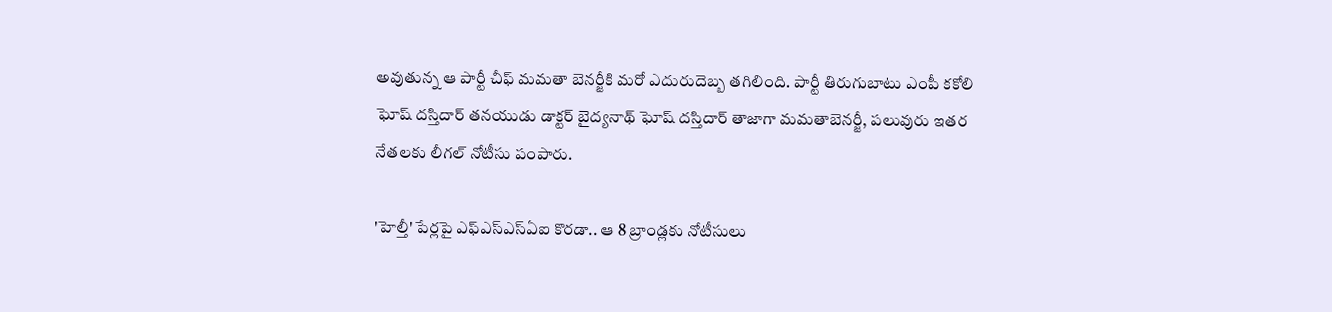అవుతున్న ఆ పార్టీ చీఫ్ మమతా బెనర్జీకి మరో ఎదురుదెబ్బ తగిలింది. పార్టీ తిరుగుబాటు ఎంపీ కకోలి ఘోష్ దస్తిదార్ తనయుడు డాక్టర్ బైద్యనాథ్ ఘోష్ దస్తిదార్ తాజాగా మమతాబెనర్జీ, పలువురు ఇతర నేతలకు లీగల్ నోటీసు పంపారు.

'హెల్తీ' పేర్లపై ఎఫ్‌ఎస్‌ఎస్‌ఏఐ కొరడా.. ఆ 8 బ్రాండ్లకు నోటీసులు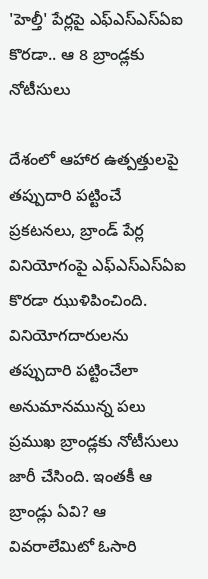'హెల్తీ' పేర్లపై ఎఫ్‌ఎస్‌ఎస్‌ఏఐ కొరడా.. ఆ 8 బ్రాండ్లకు నోటీసులు

దేశంలో ఆహార ఉత్పత్తులపై తప్పుదారి పట్టించే ప్రకటనలు, బ్రాండ్ పేర్ల వినియోగంపై ఎఫ్‌ఎస్‌ఎస్‌ఏఐ కొరడా ఝుళిపించింది. వినియోగదారులను తప్పుదారి పట్టించేలా అనుమానమున్న పలు ప్రముఖ బ్రాండ్లకు నోటీసులు జారీ చేసింది. ఇంతకీ ఆ బ్రాండ్లు ఏవి? ఆ వివరాలేమిటో ఓసారి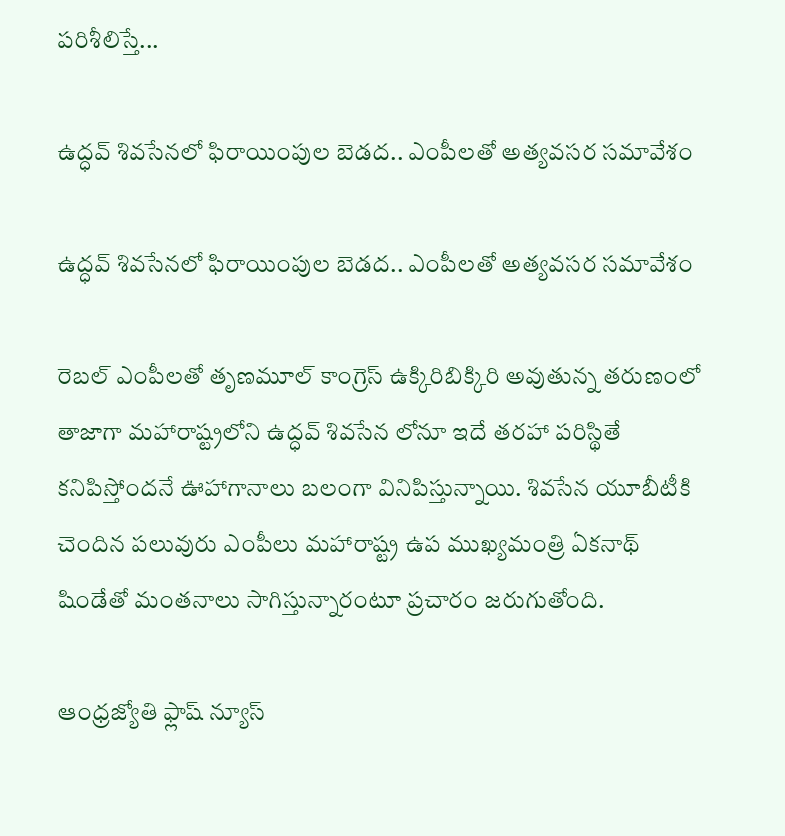పరిశీలిస్తే...

ఉద్ధవ్ శివసేనలో ఫిరాయింపుల బెడద.. ఎంపీలతో అత్యవసర సమావేశం

ఉద్ధవ్ శివసేనలో ఫిరాయింపుల బెడద.. ఎంపీలతో అత్యవసర సమావేశం

రెబల్ ఎంపీలతో తృణమూల్ కాంగ్రెస్‌ ఉక్కిరిబిక్కిరి అవుతున్న తరుణంలో తాజాగా మహారాష్ట్రలోని ఉద్ధవ్ శివసేన లోనూ ఇదే తరహా పరిస్థితే కనిపిస్తోందనే ఊహాగానాలు బలంగా వినిపిస్తున్నాయి. శివసేన యూబీటీకి చెందిన పలువురు ఎంపీలు మహారాష్ట్ర ఉప ముఖ్యమంత్రి ఏకనా‌థ్ షిండేతో మంతనాలు సాగిస్తున్నారంటూ ప్రచారం జరుగుతోంది.

ఆంధ్రజ్యోతి ఫ్లాష్ న్యూస్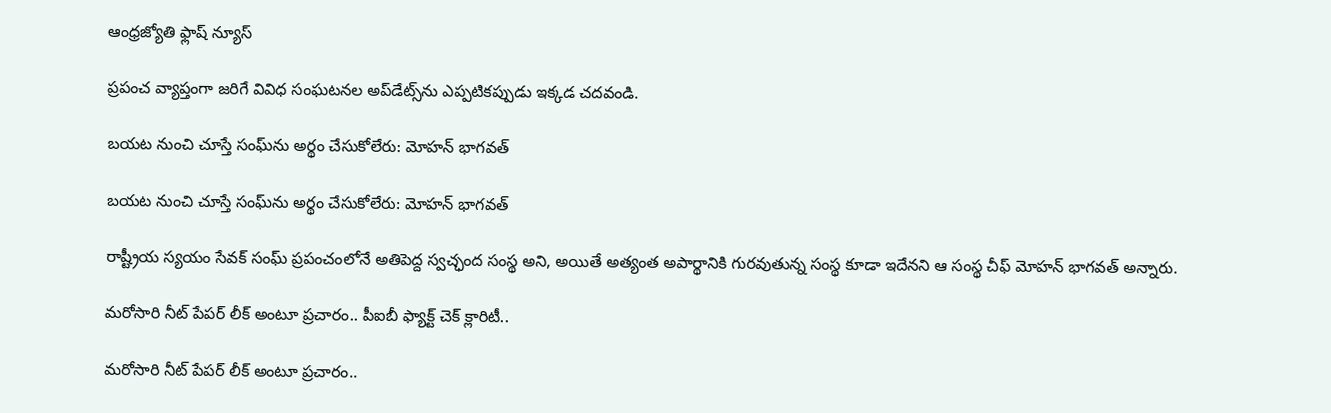ఆంధ్రజ్యోతి ఫ్లాష్ న్యూస్

ప్రపంచ వ్యాప్తంగా జరిగే వివిధ సంఘటనల అప్‌డేట్స్‌ను ఎప్పటికప్పుడు ఇక్కడ చదవండి.

బయట నుంచి చూస్తే సంఘ్‌ను అర్థం చేసుకోలేరు: మోహన్ భాగవత్

బయట నుంచి చూస్తే సంఘ్‌ను అర్థం చేసుకోలేరు: మోహన్ భాగవత్

రాష్ట్రీయ స్యయం సేవక్ సంఘ్ ప్రపంచంలోనే అతిపెద్ద స్వచ్ఛంద సంస్థ అని, అయితే అత్యంత అపార్థానికి గురవుతున్న సంస్థ కూడా ఇదేనని ఆ సంస్థ చీఫ్ మోహన్ భాగవత్ అన్నారు.

మరోసారి నీట్ పేపర్ లీక్ అంటూ ప్రచారం.. పీఐబీ ఫ్యాక్ట్ చెక్ క్లారిటీ..

మరోసారి నీట్ పేపర్ లీక్ అంటూ ప్రచారం..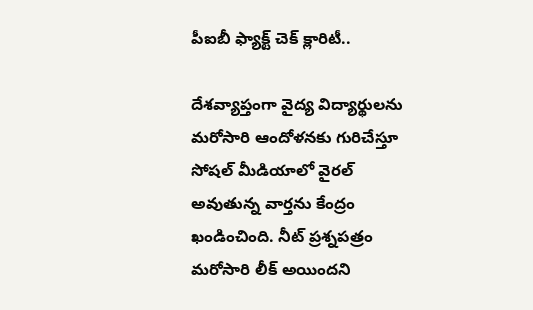పీఐబీ ఫ్యాక్ట్ చెక్ క్లారిటీ..

దేశవ్యాప్తంగా వైద్య విద్యార్థులను మరోసారి ఆందోళనకు గురిచేస్తూ సోషల్ మీడియాలో వైరల్ అవుతున్న వార్తను కేంద్రం ఖండించింది. నీట్ ప్రశ్నపత్రం మరోసారి లీక్ అయిందని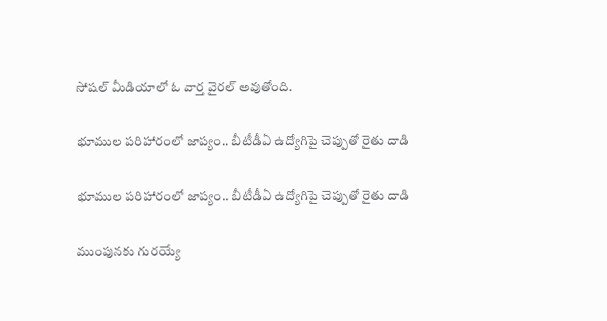సోషల్ మీడియాలో ఓ వార్త వైరల్ అవుతోంది.

భూముల పరిహారంలో జాప్యం.. బీటీడీఏ ఉద్యోగిపై చెప్పుతో రైతు దాడి

భూముల పరిహారంలో జాప్యం.. బీటీడీఏ ఉద్యోగిపై చెప్పుతో రైతు దాడి

ముంపునకు గురయ్యే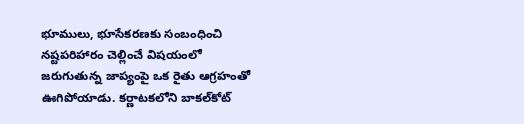భూములు, భూసేకరణకు సంబంధించి నష్టపరిహారం చెల్లించే విషయంలో జరుగుతున్న జాప్యంపై ఒక రైతు ఆగ్రహంతో ఊగిపోయాడు. కర్ణాటకలోని బాకల్‌కోట్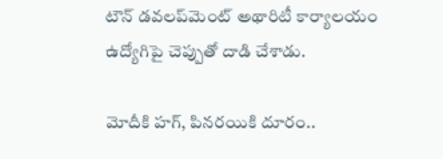టౌన్ డవలప్‌మెంట్ అథారిటీ కార్యాలయం ఉద్యోగిపై చెప్పుతో దాడి చేశాడు.

మోదీకి హగ్, పినరయికి దూరం..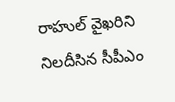రాహుల్‌ వైఖరిని నిలదీసిన సీపీఎం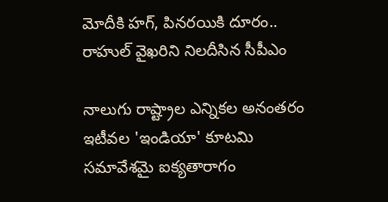మోదీకి హగ్, పినరయికి దూరం.. రాహుల్‌ వైఖరిని నిలదీసిన సీపీఎం

నాలుగు రాష్ట్రాల ఎన్నికల అనంతరం ఇటీవల 'ఇండియా' కూటమి సమావేశమై ఐక్యతారాగం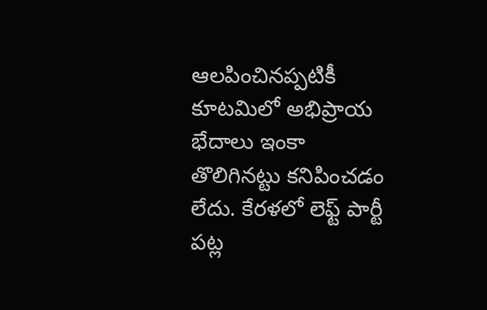ఆలపించినప్పటికీ కూటమిలో అభిప్రాయ భేదాలు ఇంకా తొలిగినట్టు కనిపించడం లేదు. కేరళలో లెఫ్ట్ పార్టీ పట్ల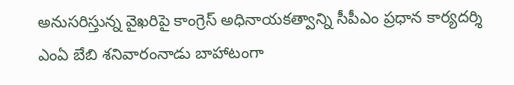అనుసరిస్తున్న వైఖరిపై కాంగ్రెస్ అధినాయకత్వాన్ని సీపీఎం ప్రధాన కార్యదర్శి ఎంఏ బేబి శనివారంనాడు బాహాటంగా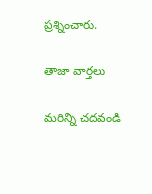ప్రశ్నించారు.

తాజా వార్తలు

మరిన్ని చదవండి